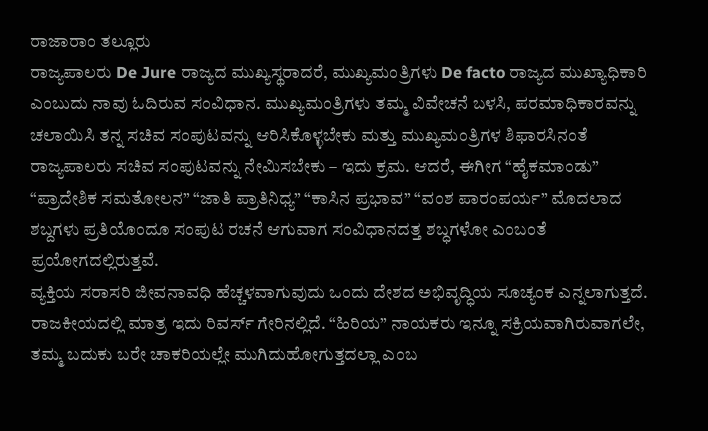ರಾಜಾರಾಂ ತಲ್ಲೂರು
ರಾಜ್ಯಪಾಲರು De Jure ರಾಜ್ಯದ ಮುಖ್ಯಸ್ಥರಾದರೆ, ಮುಖ್ಯಮಂತ್ರಿಗಳು De facto ರಾಜ್ಯದ ಮುಖ್ಯಾಧಿಕಾರಿ ಎಂಬುದು ನಾವು ಓದಿರುವ ಸಂವಿಧಾನ. ಮುಖ್ಯಮಂತ್ರಿಗಳು ತಮ್ಮ ವಿವೇಚನೆ ಬಳಸಿ, ಪರಮಾಧಿಕಾರವನ್ನು ಚಲಾಯಿಸಿ ತನ್ನ ಸಚಿವ ಸಂಪುಟವನ್ನು ಆರಿಸಿಕೊಳ್ಳಬೇಕು ಮತ್ತು ಮುಖ್ಯಮಂತ್ರಿಗಳ ಶಿಫಾರಸಿನಂತೆ ರಾಜ್ಯಪಾಲರು ಸಚಿವ ಸಂಪುಟವನ್ನು ನೇಮಿಸಬೇಕು – ಇದು ಕ್ರಮ. ಆದರೆ, ಈಗೀಗ “ಹೈಕಮಾಂಡು” “ಪ್ರಾದೇಶಿಕ ಸಮತೋಲನ” “ಜಾತಿ ಪ್ರಾತಿನಿಧ್ಯ” “ಕಾಸಿನ ಪ್ರಭಾವ” “ವಂಶ ಪಾರಂಪರ್ಯ” ಮೊದಲಾದ ಶಬ್ದಗಳು ಪ್ರತಿಯೊಂದೂ ಸಂಪುಟ ರಚನೆ ಆಗುವಾಗ ಸಂವಿಧಾನದತ್ತ ಶಬ್ಧಗಳೋ ಎಂಬಂತೆ ಪ್ರಯೋಗದಲ್ಲಿರುತ್ತವೆ.
ವ್ಯಕ್ತಿಯ ಸರಾಸರಿ ಜೀವನಾವಧಿ ಹೆಚ್ಚಳವಾಗುವುದು ಒಂದು ದೇಶದ ಅಭಿವೃದ್ಧಿಯ ಸೂಚ್ಯಂಕ ಎನ್ನಲಾಗುತ್ತದೆ. ರಾಜಕೀಯದಲ್ಲಿ ಮಾತ್ರ ಇದು ರಿವರ್ಸ್ ಗೇರಿನಲ್ಲಿದೆ. “ಹಿರಿಯ” ನಾಯಕರು ಇನ್ನೂ ಸಕ್ರಿಯವಾಗಿರುವಾಗಲೇ, ತಮ್ಮ ಬದುಕು ಬರೇ ಚಾಕರಿಯಲ್ಲೇ ಮುಗಿದುಹೋಗುತ್ತದಲ್ಲಾ ಎಂಬ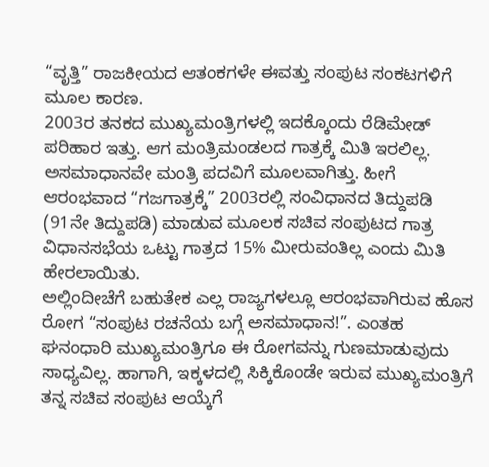“ವೃತ್ತಿ” ರಾಜಕೀಯದ ಆತಂಕಗಳೇ ಈವತ್ತು ಸಂಪುಟ ಸಂಕಟಗಳಿಗೆ ಮೂಲ ಕಾರಣ.
2003ರ ತನಕದ ಮುಖ್ಯಮಂತ್ರಿಗಳಲ್ಲಿ ಇದಕ್ಕೊಂದು ರೆಡಿಮೇಡ್ ಪರಿಹಾರ ಇತ್ತು. ಆಗ ಮಂತ್ರಿಮಂಡಲದ ಗಾತ್ರಕ್ಕೆ ಮಿತಿ ಇರಲಿಲ್ಲ. ಅಸಮಾಧಾನವೇ ಮಂತ್ರಿ ಪದವಿಗೆ ಮೂಲವಾಗಿತ್ತು. ಹೀಗೆ ಆರಂಭವಾದ “ಗಜಗಾತ್ರಕ್ಕೆ” 2003ರಲ್ಲಿ ಸಂವಿಧಾನದ ತಿದ್ದುಪಡಿ (91ನೇ ತಿದ್ದುಪಡಿ) ಮಾಡುವ ಮೂಲಕ ಸಚಿವ ಸಂಪುಟದ ಗಾತ್ರ ವಿಧಾನಸಭೆಯ ಒಟ್ಟು ಗಾತ್ರದ 15% ಮೀರುವಂತಿಲ್ಲ ಎಂದು ಮಿತಿ ಹೇರಲಾಯಿತು.
ಅಲ್ಲಿಂದೀಚೆಗೆ ಬಹುತೇಕ ಎಲ್ಲ ರಾಜ್ಯಗಳಲ್ಲೂ ಆರಂಭವಾಗಿರುವ ಹೊಸ ರೋಗ “ಸಂಪುಟ ರಚನೆಯ ಬಗ್ಗೆ ಅಸಮಾಧಾನ!”. ಎಂತಹ ಘನಂಧಾರಿ ಮುಖ್ಯಮಂತ್ರಿಗೂ ಈ ರೋಗವನ್ನು ಗುಣಮಾಡುವುದು ಸಾಧ್ಯವಿಲ್ಲ. ಹಾಗಾಗಿ, ಇಕ್ಕಳದಲ್ಲಿ ಸಿಕ್ಕಿಕೊಂಡೇ ಇರುವ ಮುಖ್ಯಮಂತ್ರಿಗೆ ತನ್ನ ಸಚಿವ ಸಂಪುಟ ಆಯ್ಕೆಗೆ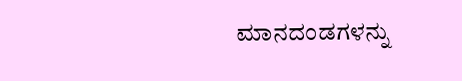ಮಾನದಂಡಗಳನ್ನು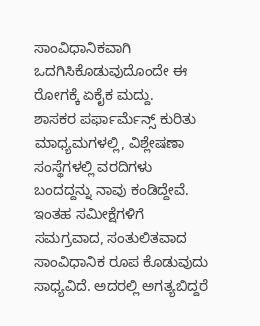ಸಾಂವಿಧಾನಿಕವಾಗಿ ಒದಗಿಸಿಕೊಡುವುದೊಂದೇ ಈ ರೋಗಕ್ಕೆ ಏಕೈಕ ಮದ್ದು.
ಶಾಸಕರ ಪರ್ಫಾರ್ಮೆನ್ಸ್ ಕುರಿತು ಮಾಧ್ಯಮಗಳಲ್ಲಿ, ವಿಶ್ಲೇಷಣಾ ಸಂಸ್ಥೆಗಳಲ್ಲಿ ವರದಿಗಳು ಬಂದದ್ದನ್ನು ನಾವು ಕಂಡಿದ್ದೇವೆ. ಇಂತಹ ಸಮೀಕ್ಷೆಗಳಿಗೆ ಸಮಗ್ರವಾದ, ಸಂತುಲಿತವಾದ ಸಾಂವಿಧಾನಿಕ ರೂಪ ಕೊಡುವುದು ಸಾಧ್ಯವಿದೆ. ಅದರಲ್ಲಿ ಅಗತ್ಯಬಿದ್ದರೆ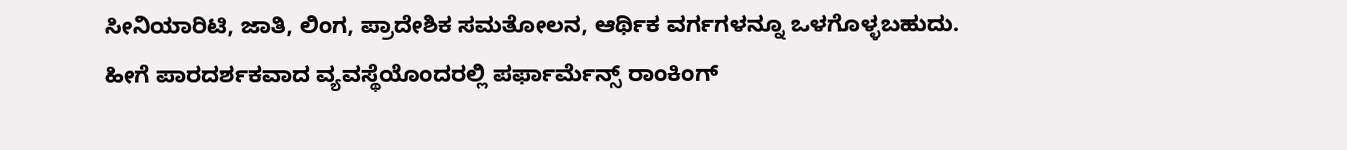ಸೀನಿಯಾರಿಟಿ, ಜಾತಿ, ಲಿಂಗ, ಪ್ರಾದೇಶಿಕ ಸಮತೋಲನ, ಆರ್ಥಿಕ ವರ್ಗಗಳನ್ನೂ ಒಳಗೊಳ್ಳಬಹುದು.
ಹೀಗೆ ಪಾರದರ್ಶಕವಾದ ವ್ಯವಸ್ಥೆಯೊಂದರಲ್ಲಿ ಪರ್ಫಾರ್ಮೆನ್ಸ್ ರಾಂಕಿಂಗ್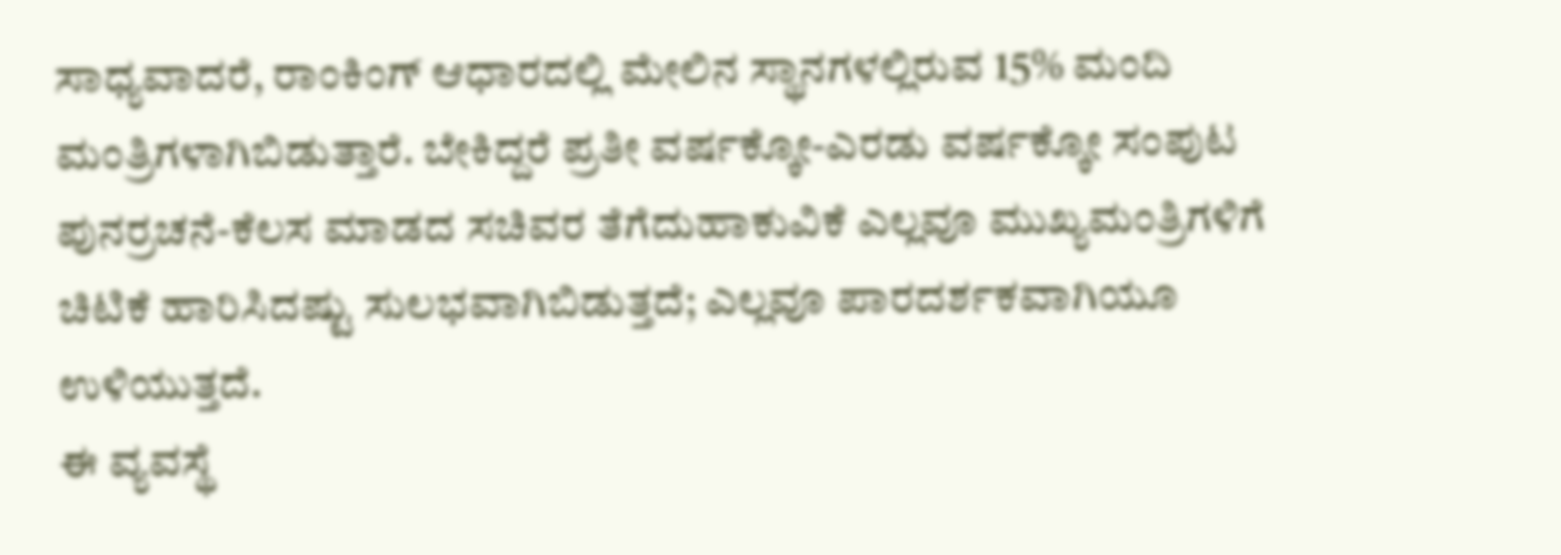ಸಾಧ್ಯವಾದರೆ, ರಾಂಕಿಂಗ್ ಆಧಾರದಲ್ಲಿ ಮೇಲಿನ ಸ್ಥಾನಗಳಲ್ಲಿರುವ 15% ಮಂದಿ ಮಂತ್ರಿಗಳಾಗಿಬಿಡುತ್ತಾರೆ. ಬೇಕಿದ್ದರೆ ಪ್ರತೀ ವರ್ಷಕ್ಕೋ-ಎರಡು ವರ್ಷಕ್ಕೋ ಸಂಪುಟ ಪುನರ್ರಚನೆ-ಕೆಲಸ ಮಾಡದ ಸಚಿವರ ತೆಗೆದುಹಾಕುವಿಕೆ ಎಲ್ಲವೂ ಮುಖ್ಯಮಂತ್ರಿಗಳಿಗೆ ಚಿಟಿಕೆ ಹಾರಿಸಿದಷ್ಟು ಸುಲಭವಾಗಿಬಿಡುತ್ತದೆ; ಎಲ್ಲವೂ ಪಾರದರ್ಶಕವಾಗಿಯೂ ಉಳಿಯುತ್ತದೆ.
ಈ ವ್ಯವಸ್ಥೆ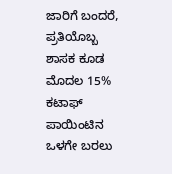ಜಾರಿಗೆ ಬಂದರೆ, ಪ್ರತಿಯೊಬ್ಬ ಶಾಸಕ ಕೂಡ ಮೊದಲ 15% ಕಟಾಫ್ ಪಾಯಿಂಟಿನ ಒಳಗೇ ಬರಲು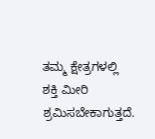ತಮ್ಮ ಕ್ಷೇತ್ರಗಳಲ್ಲಿ ಶಕ್ತಿ ಮೀರಿ ಶ್ರಮಿಸಬೇಕಾಗುತ್ತದೆ.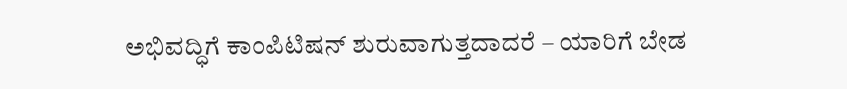ಅಭಿವದ್ಧಿಗೆ ಕಾಂಪಿಟಿಷನ್ ಶುರುವಾಗುತ್ತದಾದರೆ – ಯಾರಿಗೆ ಬೇಡ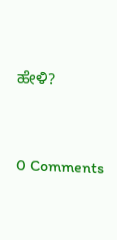ಹೇಳಿ?




0 Comments